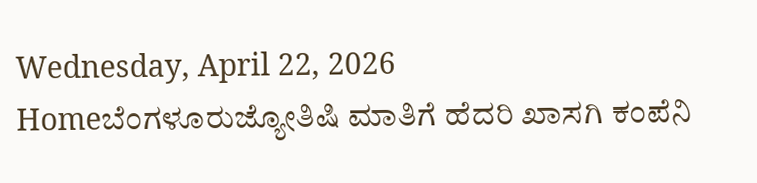Wednesday, April 22, 2026
Homeಬೆಂಗಳೂರುಜ್ಯೋತಿಷಿ ಮಾತಿಗೆ ಹೆದರಿ ಖಾಸಗಿ ಕಂಪೆನಿ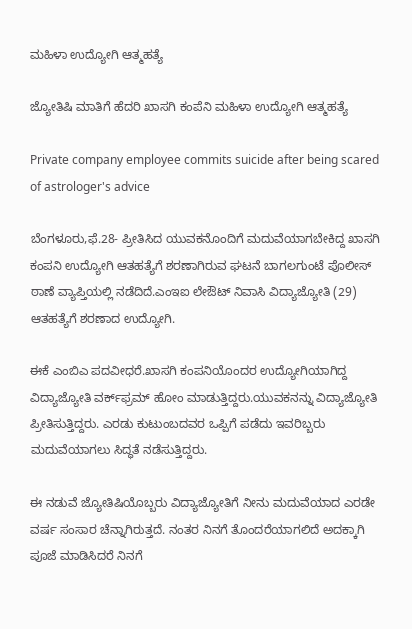ಮಹಿಳಾ ಉದ್ಯೋಗಿ ಆತ್ಮಹತ್ಯೆ

ಜ್ಯೋತಿಷಿ ಮಾತಿಗೆ ಹೆದರಿ ಖಾಸಗಿ ಕಂಪೆನಿ ಮಹಿಳಾ ಉದ್ಯೋಗಿ ಆತ್ಮಹತ್ಯೆ

Private company employee commits suicide after being scared of astrologer's advice

ಬೆಂಗಳೂರು,ಫೆ.28- ಪ್ರೀತಿಸಿದ ಯುವಕನೊಂದಿಗೆ ಮದುವೆಯಾಗಬೇಕಿದ್ದ ಖಾಸಗಿ ಕಂಪನಿ ಉದ್ಯೋಗಿ ಆತಹತ್ಯೆಗೆ ಶರಣಾಗಿರುವ ಘಟನೆ ಬಾಗಲಗುಂಟೆ ಪೊಲೀಸ್‌‍ ಠಾಣೆ ವ್ಯಾಪ್ತಿಯಲ್ಲಿ ನಡೆದಿದೆ.ಎಂಇಐ ಲೇಔಟ್‌ ನಿವಾಸಿ ವಿದ್ಯಾಜ್ಯೋತಿ (29) ಆತಹತ್ಯೆಗೆ ಶರಣಾದ ಉದ್ಯೋಗಿ.

ಈಕೆ ಎಂಬಿಎ ಪದವೀಧರೆ.ಖಾಸಗಿ ಕಂಪನಿಯೊಂದರ ಉದ್ಯೋಗಿಯಾಗಿದ್ದ ವಿದ್ಯಾಜ್ಯೋತಿ ವರ್ಕ್‌ಫ್ರಮ್‌ ಹೋಂ ಮಾಡುತ್ತಿದ್ದರು.ಯುವಕನನ್ನು ವಿದ್ಯಾಜ್ಯೋತಿ ಪ್ರೀತಿಸುತ್ತಿದ್ದರು. ಎರಡು ಕುಟುಂಬದವರ ಒಪ್ಪಿಗೆ ಪಡೆದು ಇವರಿಬ್ಬರು ಮದುವೆಯಾಗಲು ಸಿದ್ಧತೆ ನಡೆಸುತ್ತಿದ್ದರು.

ಈ ನಡುವೆ ಜ್ಯೋತಿಷಿಯೊಬ್ಬರು ವಿದ್ಯಾಜ್ಯೋತಿಗೆ ನೀನು ಮದುವೆಯಾದ ಎರಡೇ ವರ್ಷ ಸಂಸಾರ ಚೆನ್ನಾಗಿರುತ್ತದೆ. ನಂತರ ನಿನಗೆ ತೊಂದರೆಯಾಗಲಿದೆ ಅದಕ್ಕಾಗಿ ಪೂಜೆ ಮಾಡಿಸಿದರೆ ನಿನಗೆ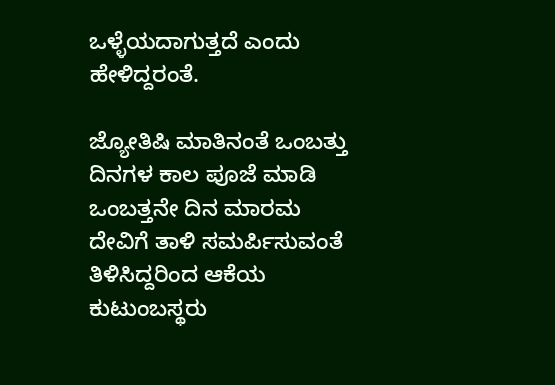ಒಳ್ಳೆಯದಾಗುತ್ತದೆ ಎಂದು ಹೇಳಿದ್ದರಂತೆ.

ಜ್ಯೋತಿಷಿ ಮಾತಿನಂತೆ ಒಂಬತ್ತು ದಿನಗಳ ಕಾಲ ಪೂಜೆ ಮಾಡಿ ಒಂಬತ್ತನೇ ದಿನ ಮಾರಮ ದೇವಿಗೆ ತಾಳಿ ಸಮರ್ಪಿಸುವಂತೆ ತಿಳಿಸಿದ್ದರಿಂದ ಆಕೆಯ ಕುಟುಂಬಸ್ಥರು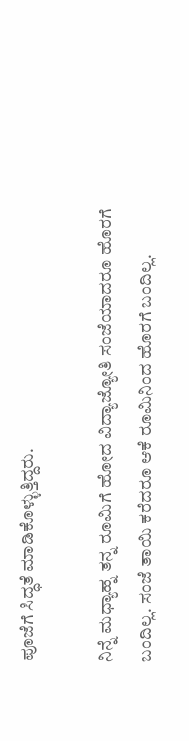ಪೂಜೆಗೆ ಸಿದ್ಧತೆ ಮಾಡಿಕೊಳ್ಳುತ್ತಿದ್ದರು.

ನಿನ್ನೆ ಮಧ್ಯಾಹ್ನ ತನ್ನ ರೂಮಿಗೆ ಹೋದ ವಿದ್ಯಾಜ್ಯೋತಿ ಸಂಜೆಯಾದರೂ ಹೊರಗೆ ಬಂದಿಲ್ಲ. ಸಂಜೆ ತಾಯಿ ಕರೆದರೂ ಆಕೆ ರೂಮಿನಿಂದ ಹೊರಗೆ ಬಂದಿಲ್ಲ.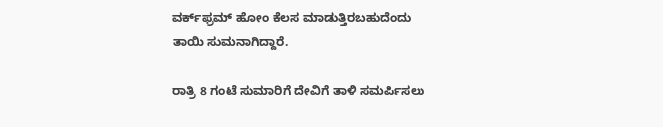ವರ್ಕ್‌ಫ್ರಮ್‌ ಹೋಂ ಕೆಲಸ ಮಾಡುತ್ತಿರಬಹುದೆಂದು ತಾಯಿ ಸುಮನಾಗಿದ್ದಾರೆ.

ರಾತ್ರಿ 8 ಗಂಟೆ ಸುಮಾರಿಗೆ ದೇವಿಗೆ ತಾಳಿ ಸಮರ್ಪಿಸಲು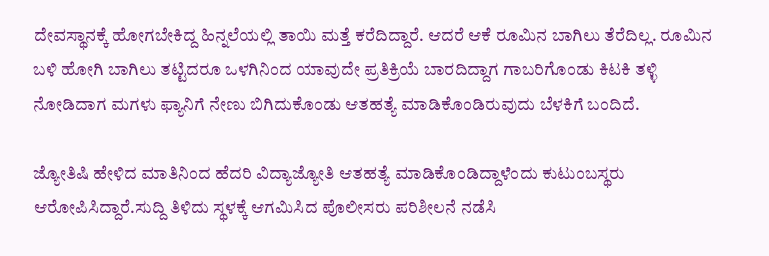ದೇವಸ್ಥಾನಕ್ಕೆ ಹೋಗಬೇಕಿದ್ದ ಹಿನ್ನಲೆಯಲ್ಲಿ ತಾಯಿ ಮತ್ತೆ ಕರೆದಿದ್ದಾರೆ. ಆದರೆ ಆಕೆ ರೂಮಿನ ಬಾಗಿಲು ತೆರೆದಿಲ್ಲ. ರೂಮಿನ ಬಳಿ ಹೋಗಿ ಬಾಗಿಲು ತಟ್ಟಿದರೂ ಒಳಗಿನಿಂದ ಯಾವುದೇ ಪ್ರತಿಕ್ರಿಯೆ ಬಾರದಿದ್ದಾಗ ಗಾಬರಿಗೊಂಡು ಕಿಟಕಿ ತಳ್ಳಿ ನೋಡಿದಾಗ ಮಗಳು ಫ್ಯಾನಿಗೆ ನೇಣು ಬಿಗಿದುಕೊಂಡು ಆತಹತ್ಯೆ ಮಾಡಿಕೊಂಡಿರುವುದು ಬೆಳಕಿಗೆ ಬಂದಿದೆ.

ಜ್ಯೋತಿಷಿ ಹೇಳಿದ ಮಾತಿನಿಂದ ಹೆದರಿ ವಿದ್ಯಾಜ್ಯೋತಿ ಆತಹತ್ಯೆ ಮಾಡಿಕೊಂಡಿದ್ದಾಳೆಂದು ಕುಟುಂಬಸ್ಥರು ಆರೋಪಿಸಿದ್ದಾರೆ.ಸುದ್ದಿ ತಿಳಿದು ಸ್ಥಳಕ್ಕೆ ಆಗಮಿಸಿದ ಪೊಲೀಸರು ಪರಿಶೀಲನೆ ನಡೆಸಿ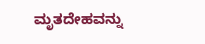ಮೃತದೇಹವನ್ನು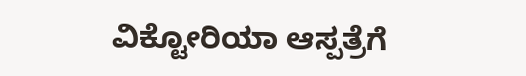ವಿಕ್ಟೋರಿಯಾ ಆಸ್ಪತ್ರೆಗೆ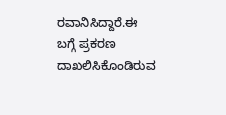ರವಾನಿಸಿದ್ದಾರೆ.ಈ ಬಗ್ಗೆ ಪ್ರಕರಣ ದಾಖಲಿಸಿಕೊಂಡಿರುವ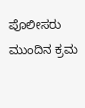ಪೊಲೀಸರು ಮುಂದಿನ ಕ್ರಮ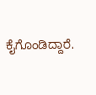ಕೈಗೊಂಡಿದ್ದಾರೆ.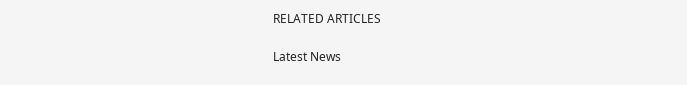RELATED ARTICLES

Latest News